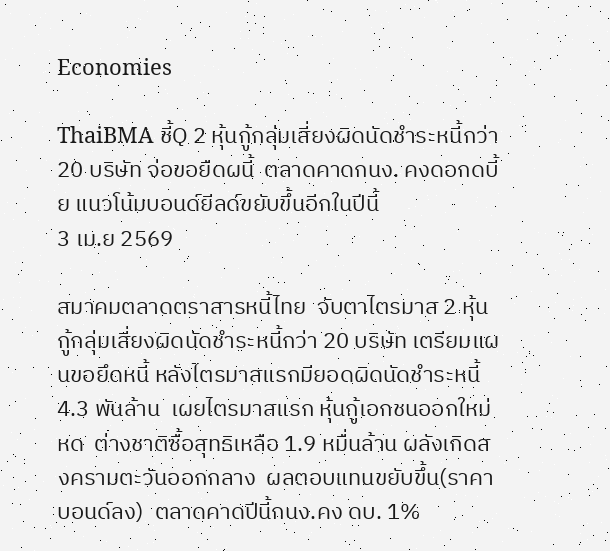Economies

ThaiBMA ชี้Q 2 หุ้นกู้กลุ่มเสี่ยงผิดนัดชำระหนี้กว่า 20 บริษัท จ่อขอยืดผนี้  ตลาดคาดกนง. คงดอกดบี้ย แนวโน้มบอนด์ยีลด์ขยับขึ้นอีกในปีนี้
3 เม.ย 2569

สมาคมตลาดตราสารหนี้ไทย  จับตาไตรมาส 2 หุ้นกู้กลุ่มเสี่ยงผิดนัดชำระหนี้กว่า 20 บริษัท เตรียมแผนขอยึดหนี้ หลังไตรมาสแรกมียอดผิดนัดชำระหนี้ 4.3 พันล้าน  เผยไตรมาสแรก หุ้นกู้เอกชนออกใหม่หด  ต่างชาติซื้อสุทธิเหลือ 1.9 หมื่นล้าน ผลังเกิดสงครามตะวันออกกลาง  ผลตอบแทนขยับขึ้น(ราคาบอนด์ลง)  ตลาดคาดปีนี้กนง.คง ดบ. 1%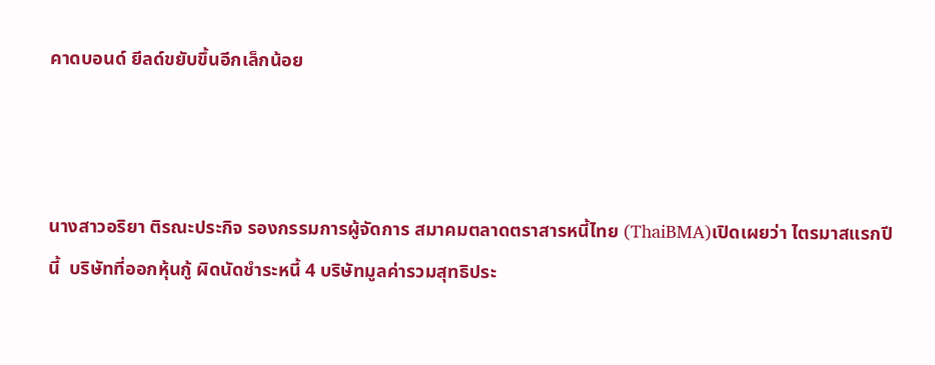คาดบอนด์ ยีลด์ขยับขึ้นอีกเล็กน้อย



นางสาวอริยา ติรณะประกิจ รองกรรมการผู้จัดการ สมาคมตลาดตราสารหนี้ไทย (ThaiBMA)เปิดเผยว่า ไตรมาสแรกปีนี้  บริษัทที่ออกหุ้นกู้ ผิดนัดชำระหนี้ 4 บริษัทมูลค่ารวมสุทธิประ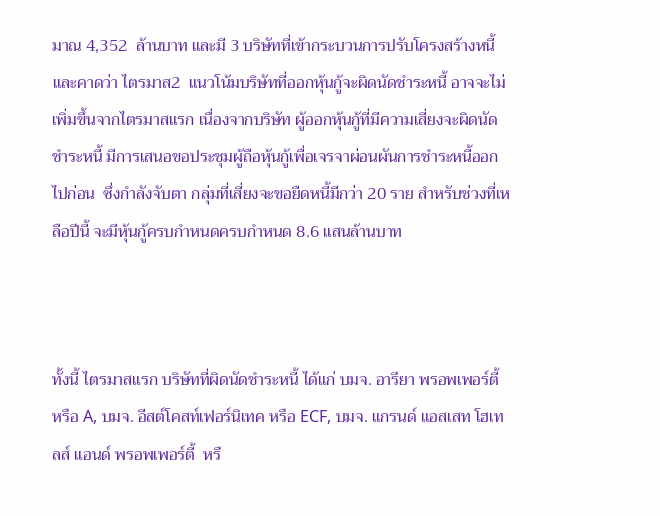มาณ 4,352  ล้านบาท และมี 3 บริษัทที่เข้ากระบวนการปรับโครงสร้างหนี้ และคาดว่า ไตรมาส2  แนวโน้มบริษัทที่ออกหุ้นกู้จะผิดนัดชำระหนี้ อาจจะไม่เพิ่มขึ้นจากไตรมาสแรก เนื่องจากบริษัท ผู้ออกหุ้นกู้ที่มีความเสี่ยงจะผิดนัดชำระหนี้ มีการเสนอขอประชุมผู้ถือหุ้นกู้เพื่อเจรจาผ่อนผันการชำระหนี้ออกไปก่อน  ซึ่งกำลังจับตา กลุ่มที่เสี่ยงจะขอยืดหนี้มีกว่า 20 ราย สำหรับช่วงที่เหลือปีนี้ จะมีหุ้นกู้ครบกำหนดครบกำหนด 8.6 แสนล้านบาท



ทั้งนี้ ไตรมาสแรก บริษัทที่ผิดนัดชำระหนี้ ได้แก่ บมจ. อารียา พรอพเพอร์ตี้ หรือ A, บมจ. อีสต์โคสท์เฟอร์นิเทค หรือ ECF, บมจ. แกรนด์ แอสเสท โฮเทลส์ แอนด์ พรอพเพอร์ตี้  หรื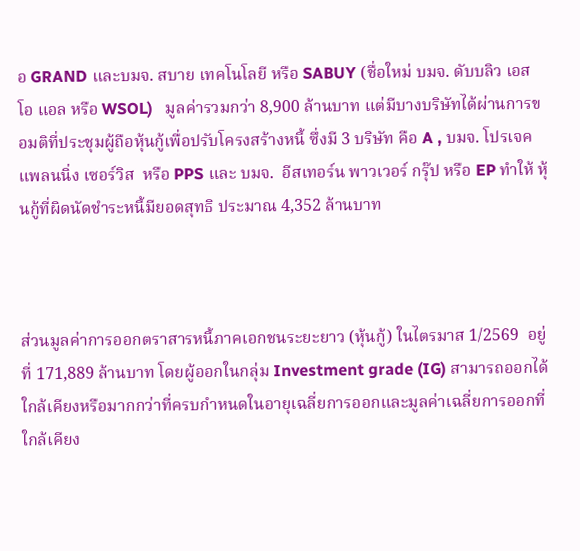อ GRAND และบมจ. สบาย เทคโนโลยี หรือ SABUY (ชื่อใหม่ บมจ. ดับบลิว เอส โอ แอล หรือ WSOL)   มูลค่ารวมกว่า 8,900 ล้านบาท แต่มีบางบริษัทได้ผ่านการขอมติที่ประชุมผู้ถือหุ้นกู้เพื่อปรับโครงสร้างหนี้ ซึ่งมี 3 บริษัท คือ A , บมจ. โปรเจค แพลนนิ่ง เซอร์วิส  หรือ PPS และ บมจ.  อีสเทอร์น พาวเวอร์ กรุ๊ป หรือ EP ทำให้ หุ้นกู้ที่ผิดนัดชำระหนี้มียอดสุทธิ ประมาณ 4,352 ล้านบาท



ส่วนมูลค่าการออกตราสารหนี้ภาคเอกชนระยะยาว (หุ้นกู้) ในไตรมาส 1/2569  อยู่ที่ 171,889 ล้านบาท โดยผู้ออกในกลุ่ม Investment grade (IG) สามารถออกได้ใกล้เคียงหรือมากกว่าที่ครบกำหนดในอายุเฉลี่ยการออกและมูลค่าเฉลี่ยการออกที่ใกล้เคียง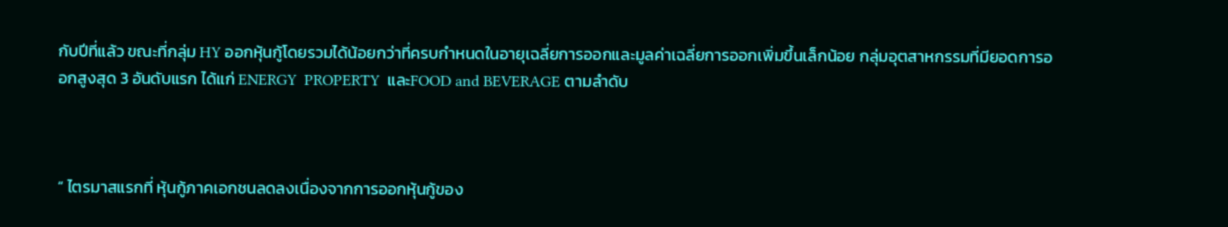กับปีที่แล้ว ขณะที่กลุ่ม HY ออกหุ้นกู้โดยรวมได้น้อยกว่าที่ครบกำหนดในอายุเฉลี่ยการออกและมูลค่าเฉลี่ยการออกเพิ่มขึ้นเล็กน้อย กลุ่มอุตสาหกรรมที่มียอดการออกสูงสุด 3 อันดับแรก ได้แก่ ENERGY  PROPERTY  และFOOD and BEVERAGE ตามลำดับ



“ ไตรมาสแรกที่ หุ้นกู้ภาคเอกชนลดลงเนื่องจากการออกหุ้นกู้ของ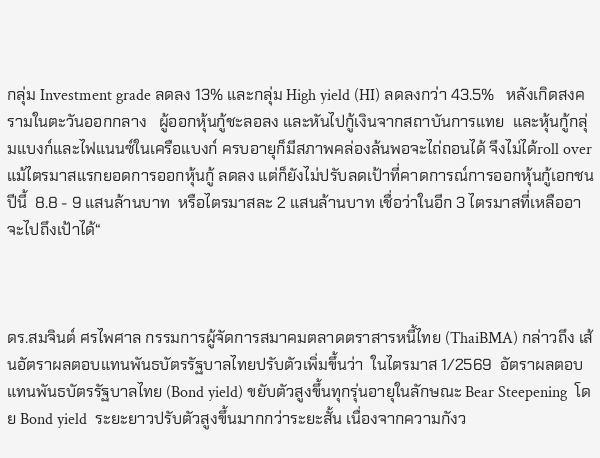กลุ่ม Investment grade ลดลง 13% และกลุ่ม High yield (HI) ลดลงกว่า 43.5%   หลังเกิดสงครามในตะวันออกกลาง   ผู้ออกหุ้นกู้ชะลอลง และหันไปกู้เงินจากสถาบันการแทย  และหุ้นกู้กลุ่มแบงก์และไฟแนนซ์ในเครือแบงก์ ครบอายุก็มีสภาพคล่องล้นพอจะไถ่ถอนได้ จึงไม่ได้roll over  แม้ไตรมาสแรกยอดการออกหุ้นกู้ ลดลง แต่ก็ยังไม่ปรับลดเป้าที่คาดการณ์การออกหุ้นกู้เอกชนปีนี้  8.8 - 9 แสนล้านบาท  หรือไตรมาสละ 2 แสนล้านบาท เชื่อว่าในอีก 3 ไตรมาสที่เหลืออาจะไปถึงเป้าได้“



ดร.สมจินต์ ศรไพศาล กรรมการผู้จัดการสมาคมตลาดตราสารหนี้ไทย (ThaiBMA) กล่าวถึง เส้นอัตราผลตอบแทนพันธบัตรรัฐบาลไทยปรับตัวเพิ่มขึ้นว่า  ในไตรมาส 1/2569  อัตราผลตอบแทนพันธบัตรรัฐบาลไทย (Bond yield) ขยับตัวสูงขึ้นทุกรุ่นอายุในลักษณะ Bear Steepening  โดย Bond yield  ระยะยาวปรับตัวสูงขึ้นมากกว่าระยะสั้น เนื่องจากความกังว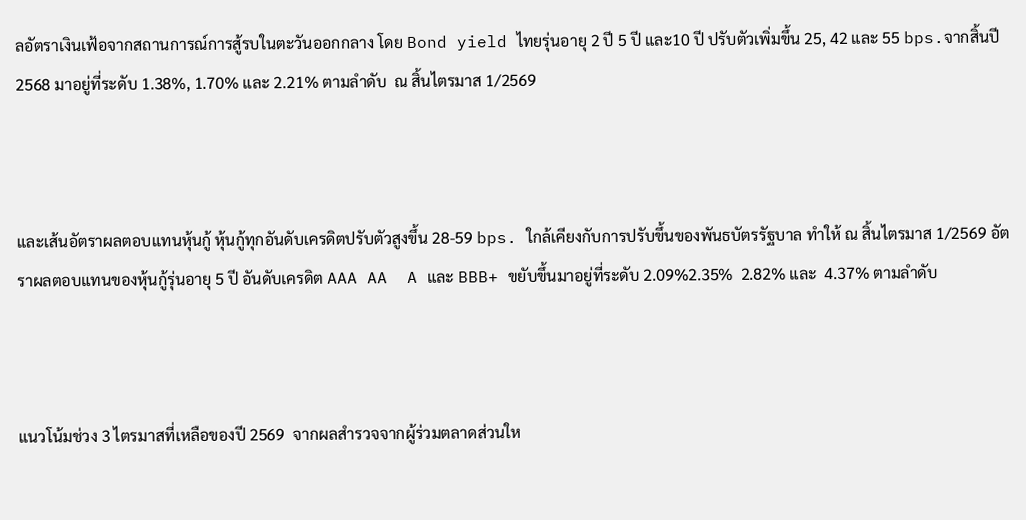ลอัตราเงินเฟ้อจากสถานการณ์การสู้รบในตะวันออกกลาง โดย Bond yield ไทยรุ่นอายุ 2 ปี 5 ปี และ10 ปี ปรับตัวเพิ่มขึ้น 25, 42 และ 55 bps.จากสิ้นปี 2568 มาอยู่ที่ระดับ 1.38%, 1.70% และ 2.21% ตามลำดับ  ณ สิ้นไตรมาส 1/2569



และเส้นอัตราผลตอบแทนหุ้นกู้ หุ้นกู้ทุกอันดับเครดิตปรับตัวสูงขึ้น 28-59 bps. ใกล้เคียงกับการปรับขึ้นของพันธบัตรรัฐบาล ทำให้ ณ สิ้นไตรมาส 1/2569 อัตราผลตอบแทนของหุ้นกู้รุ่นอายุ 5 ปี อันดับเครดิต AAA AA  A และ BBB+ ขยับขึ้นมาอยู่ที่ระดับ 2.09%2.35%  2.82% และ  4.37% ตามลำดับ



แนวโน้มช่วง 3 ไตรมาสที่เหลือของปี 2569  จากผลสำรวจจากผู้ร่วมตลาดส่วนให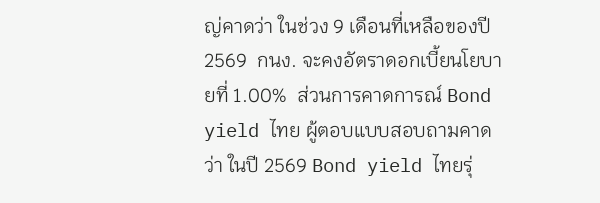ญ่คาดว่า ในช่วง 9 เดือนที่เหลือของปี 2569  กนง. จะคงอัตราดอกเบี้ยนโยบายที่ 1.00%  ส่วนการคาดการณ์ Bond yield ไทย ผู้ตอบแบบสอบถามคาดว่า ในปี 2569 Bond yield ไทยรุ่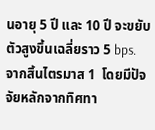นอายุ 5 ปี และ 10 ปี จะขยับตัวสูงขึ้นเฉลี่ยราว 5 bps. จากสิ้นไตรมาส 1  โดยมีปัจจัยหลักจากทิศทา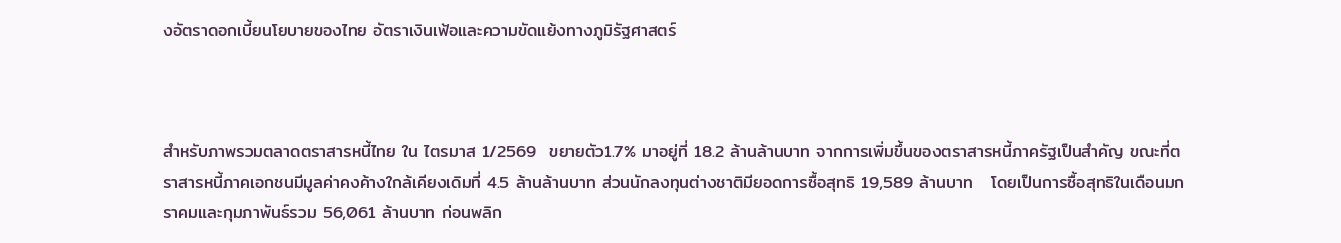งอัตราดอกเบี้ยนโยบายของไทย อัตราเงินเฟ้อและความขัดแย้งทางภูมิรัฐศาสตร์



สำหรับภาพรวมตลาดตราสารหนี้ไทย ใน ไตรมาส 1/2569  ขยายตัว1.7% มาอยู่ที่ 18.2 ล้านล้านบาท จากการเพิ่มขึ้นของตราสารหนี้ภาครัฐเป็นสำคัญ ขณะที่ตราสารหนี้ภาคเอกชนมีมูลค่าคงค้างใกล้เคียงเดิมที่ 4.5 ล้านล้านบาท ส่วนนักลงทุนต่างชาติมียอดการซื้อสุทธิ 19,589 ล้านบาท   โดยเป็นการซื้อสุทธิในเดือนมกราคมและกุมภาพันธ์รวม 56,061 ล้านบาท ก่อนพลิก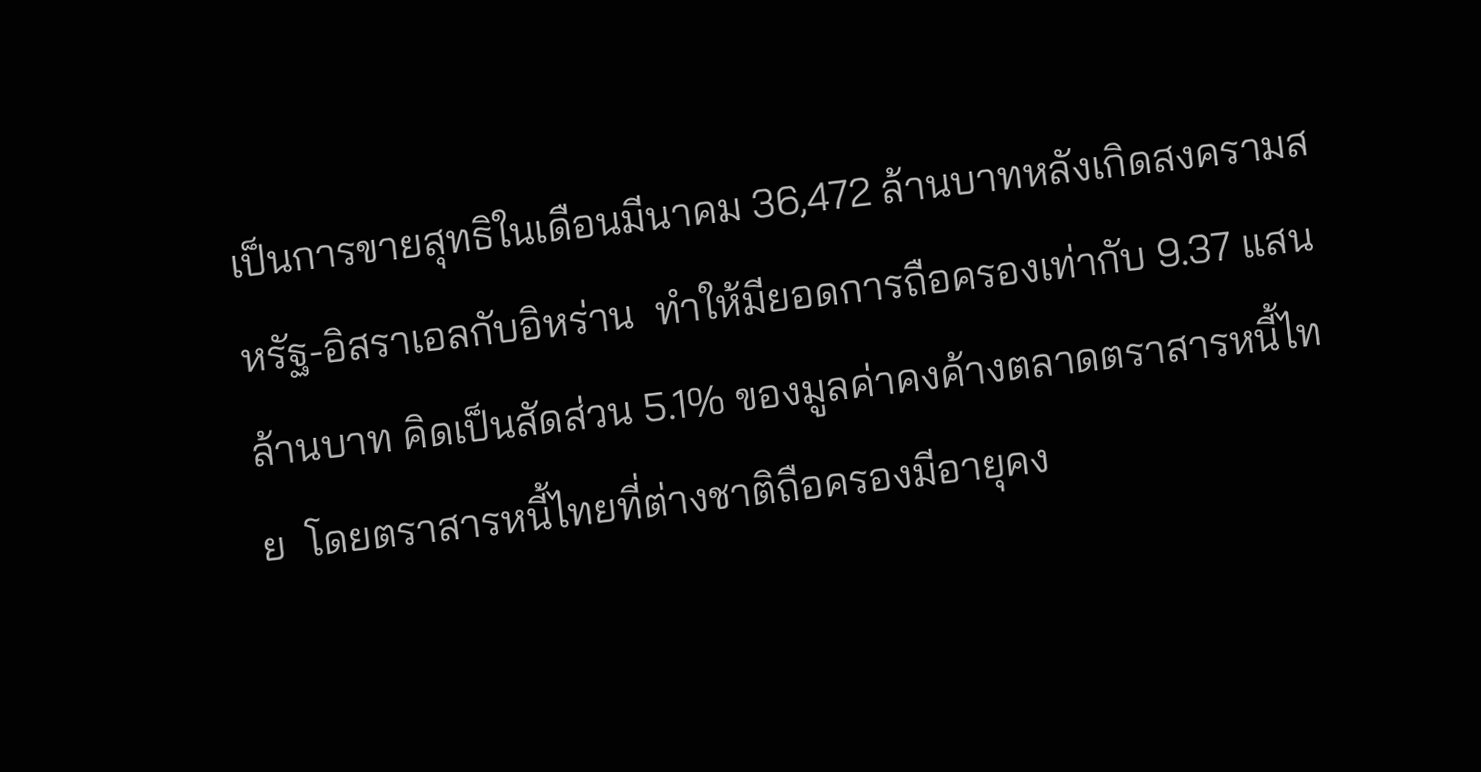เป็นการขายสุทธิในเดือนมีนาคม 36,472 ล้านบาทหลังเกิดสงครามสหรัฐ-อิสราเอลกับอิหร่าน  ทำให้มียอดการถือครองเท่ากับ 9.37 แสนล้านบาท คิดเป็นสัดส่วน 5.1% ของมูลค่าคงค้างตลาดตราสารหนี้ไทย  โดยตราสารหนี้ไทยที่ต่างชาติถือครองมีอายุคง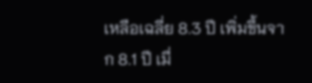เหลือเฉลี่ย 8.3 ปี เพิ่มขึ้นจาก 8.1 ปี เมื่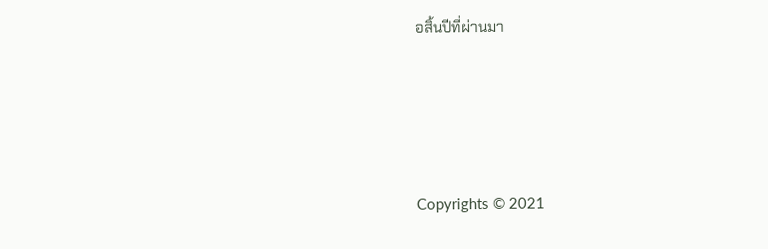อสิ้นปีที่ผ่านมา





Copyrights © 2021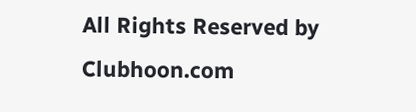All Rights Reserved by Clubhoon.com